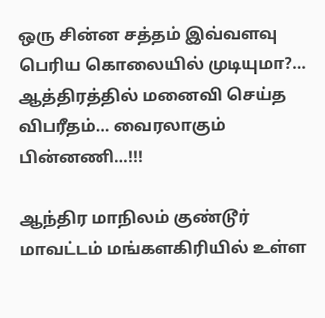ஒரு சின்ன சத்தம் இவ்வளவு பெரிய கொலையில் முடியுமா?… ஆத்திரத்தில் மனைவி செய்த விபரீதம்… வைரலாகும் பின்னணி…!!!

ஆந்திர மாநிலம் குண்டூர் மாவட்டம் மங்களகிரியில் உள்ள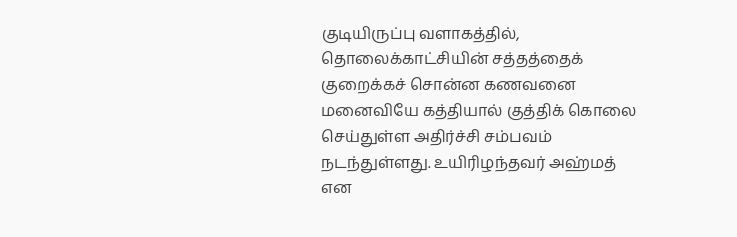குடியிருப்பு வளாகத்தில், தொலைக்காட்சியின் சத்தத்தைக் குறைக்கச் சொன்ன கணவனை மனைவியே கத்தியால் குத்திக் கொலை செய்துள்ள அதிர்ச்சி சம்பவம் நடந்துள்ளது. உயிரிழந்தவர் அஹ்மத் என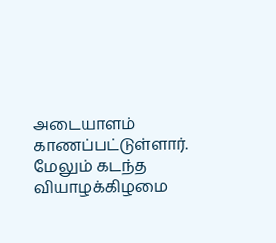அடையாளம் காணப்பட்டுள்ளார். மேலும் கடந்த வியாழக்கிழமை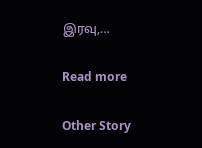இரவு,…

Read more

Other Story